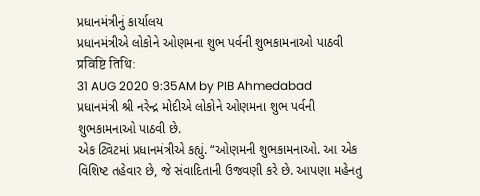પ્રધાનમંત્રીનું કાર્યાલય
પ્રધાનમંત્રીએ લોકોને ઓણમના શુભ પર્વની શુભકામનાઓ પાઠવી
प्रविष्टि तिथि:
31 AUG 2020 9:35AM by PIB Ahmedabad
પ્રધાનમંત્રી શ્રી નરેન્દ્ર મોદીએ લોકોને ઓણમના શુભ પર્વની શુભકામનાઓ પાઠવી છે.
એક ટ્વિટમાં પ્રધાનમંત્રીએ કહ્યું. “ઓણમની શુભકામનાઓ. આ એક વિશિષ્ટ તહેવાર છે, જે સંવાદિતાની ઉજવણી કરે છે. આપણા મહેનતુ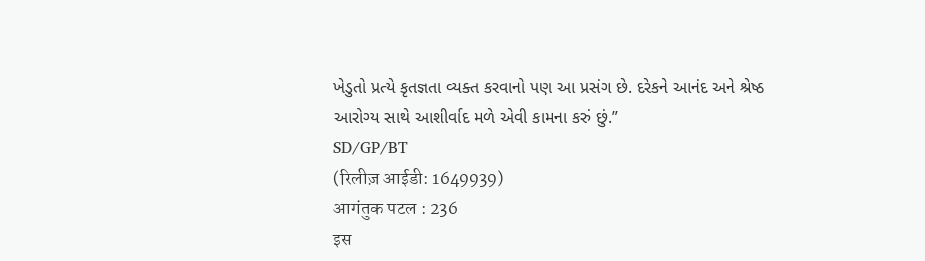ખેડુતો પ્રત્યે કૃતજ્ઞતા વ્યક્ત કરવાનો પણ આ પ્રસંગ છે. દરેકને આનંદ અને શ્રેષ્ઠ આરોગ્ય સાથે આશીર્વાદ મળે એવી કામના કરું છું.”
SD/GP/BT
(रिलीज़ आईडी: 1649939)
आगंतुक पटल : 236
इस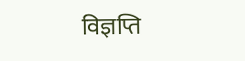विज्ञप्ति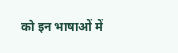को इन भाषाओं में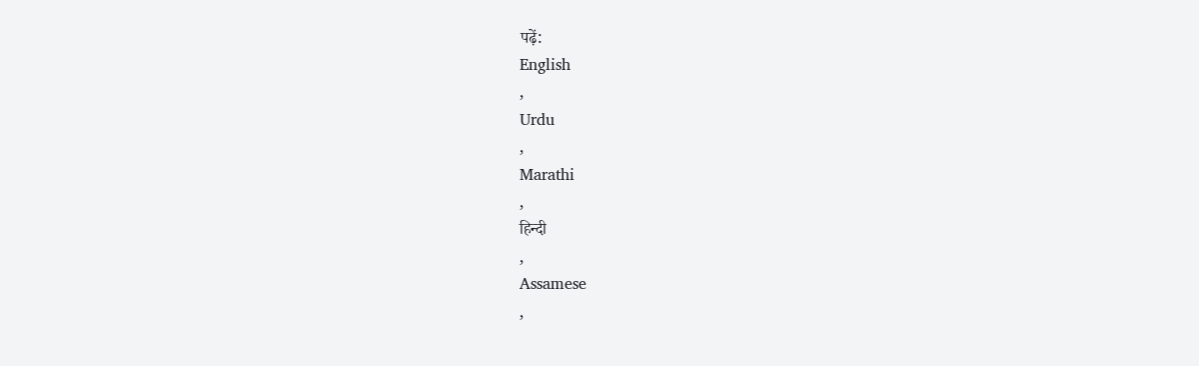पढ़ें:
English
,
Urdu
,
Marathi
,
हिन्दी
,
Assamese
,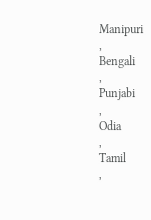Manipuri
,
Bengali
,
Punjabi
,
Odia
,
Tamil
,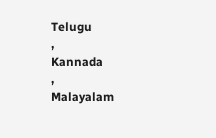Telugu
,
Kannada
,
Malayalam